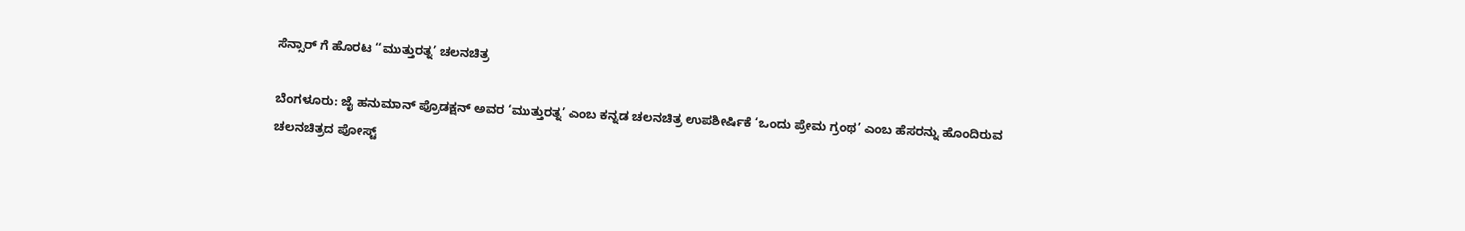ಸೆನ್ಸಾರ್ ಗೆ ಹೊರಟ ‘‘ಮುತ್ತುರತ್ನ’ ಚಲನಚಿತ್ರ

ಬೆಂಗಳೂರು: ಜೈ ಹನುಮಾನ್ ಪ್ರೊಡಕ್ಷನ್ ಅವರ ‘ಮುತ್ತುರತ್ನ’ ಎಂಬ ಕನ್ನಡ ಚಲನಚಿತ್ರ ಉಪಶೀರ್ಷಿಕೆ ‘ಒಂದು ಪ್ರೇಮ ಗ್ರಂಥ’ ಎಂಬ ಹೆಸರನ್ನು ಹೊಂದಿರುವ
ಚಲನಚಿತ್ರದ ಪೋಸ್ಟ್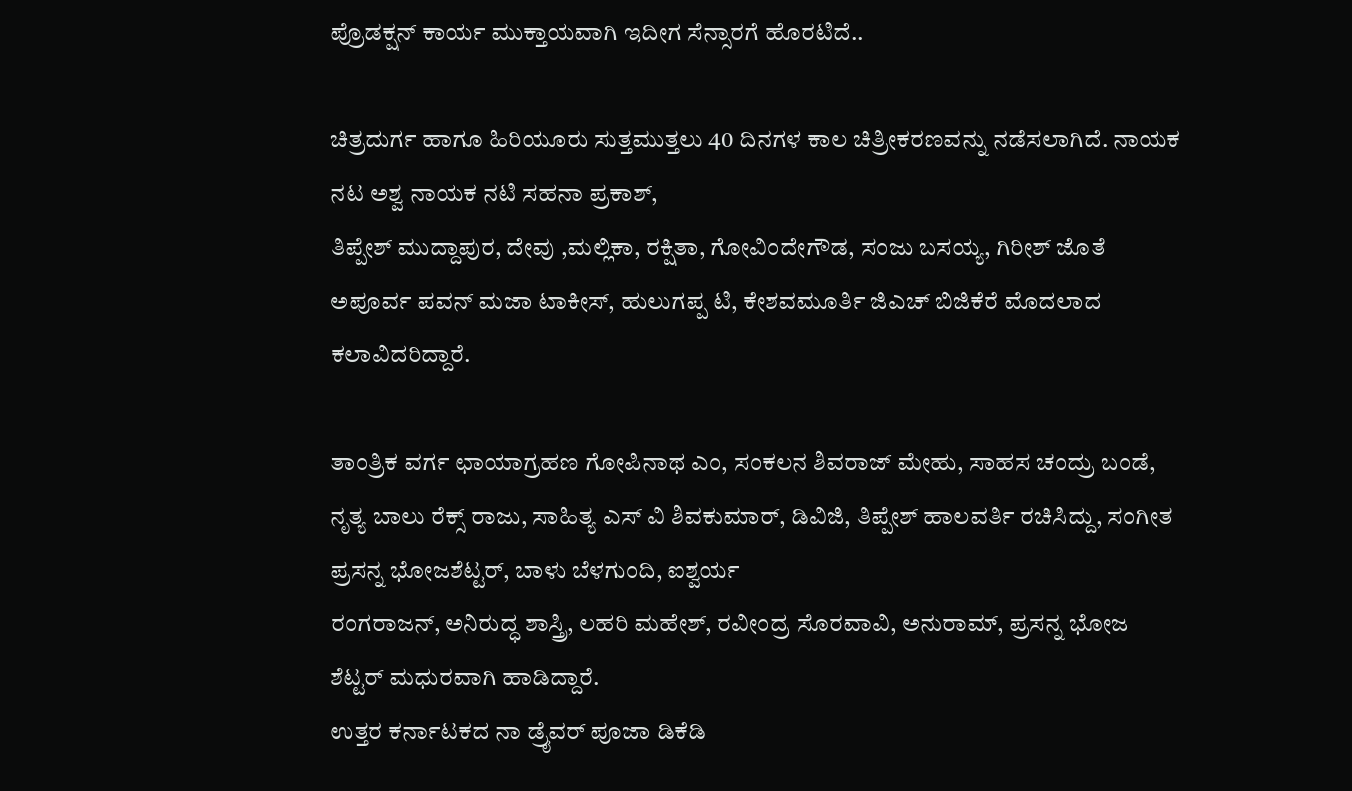ಪ್ರೊಡಕ್ಷನ್ ಕಾರ್ಯ ಮುಕ್ತಾಯವಾಗಿ ಇದೀಗ ಸೆನ್ಸಾರಗೆ ಹೊರಟಿದೆ..

ಚಿತ್ರದುರ್ಗ ಹಾಗೂ ಹಿರಿಯೂರು ಸುತ್ತಮುತ್ತಲು 40 ದಿನಗಳ ಕಾಲ ಚಿತ್ರೀಕರಣವನ್ನು ನಡೆಸಲಾಗಿದೆ. ನಾಯಕ ನಟ ಅಶ್ವ ನಾಯಕ ನಟಿ ಸಹನಾ ಪ್ರಕಾಶ್,
ತಿಪ್ಪೇಶ್ ಮುದ್ದಾಪುರ, ದೇವು ,ಮಲ್ಲಿಕಾ, ರಕ್ಷಿತಾ, ಗೋವಿಂದೇಗೌಡ, ಸಂಜು ಬಸಯ್ಯ, ಗಿರೀಶ್ ಜೊತೆ ಅಪೂರ್ವ ಪವನ್ ಮಜಾ ಟಾಕೀಸ್, ಹುಲುಗಪ್ಪ ಟಿ, ಕೇಶವಮೂರ್ತಿ ಜಿಎಚ್ ಬಿಜಿಕೆರೆ ಮೊದಲಾದ ಕಲಾವಿದರಿದ್ದಾರೆ.

ತಾಂತ್ರಿಕ ವರ್ಗ ಛಾಯಾಗ್ರಹಣ ಗೋಪಿನಾಥ ಎಂ, ಸಂಕಲನ ಶಿವರಾಜ್ ಮೇಹು, ಸಾಹಸ ಚಂದ್ರು ಬಂಡೆ, ನೃತ್ಯ ಬಾಲು ರೆಕ್ಸ್ ರಾಜು, ಸಾಹಿತ್ಯ ಎಸ್ ವಿ ಶಿವಕುಮಾರ್, ಡಿವಿಜಿ, ತಿಪ್ಪೇಶ್ ಹಾಲವರ್ತಿ ರಚಿಸಿದ್ದು, ಸಂಗೀತ ಪ್ರಸನ್ನ ಭೋಜಶೆಟ್ಟರ್, ಬಾಳು ಬೆಳಗುಂದಿ, ಐಶ್ವರ್ಯ
ರಂಗರಾಜನ್, ಅನಿರುದ್ಧ ಶಾಸ್ತ್ರಿ, ಲಹರಿ ಮಹೇಶ್, ರವೀಂದ್ರ ಸೊರವಾವಿ, ಅನುರಾಮ್, ಪ್ರಸನ್ನ ಭೋಜ ಶೆಟ್ಟರ್ ಮಧುರವಾಗಿ ಹಾಡಿದ್ದಾರೆ.
ಉತ್ತರ ಕರ್ನಾಟಕದ ನಾ ಡ್ರೈವರ್ ಪೂಜಾ ಡಿಕೆಡಿ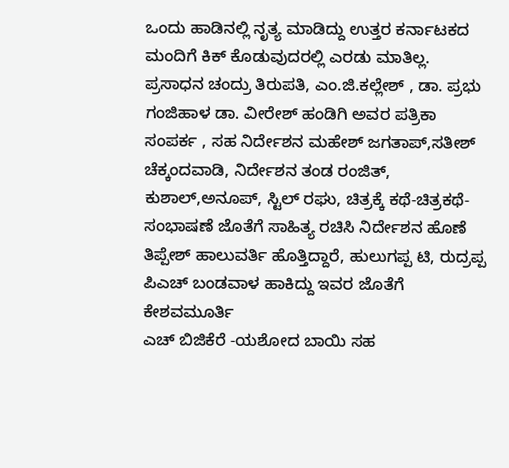ಒಂದು ಹಾಡಿನಲ್ಲಿ ನೃತ್ಯ ಮಾಡಿದ್ದು ಉತ್ತರ ಕರ್ನಾಟಕದ ಮಂದಿಗೆ ಕಿಕ್ ಕೊಡುವುದರಲ್ಲಿ ಎರಡು ಮಾತಿಲ್ಲ. ಪ್ರಸಾಧನ ಚಂದ್ರು ತಿರುಪತಿ, ಎಂ.ಜಿ.ಕಲ್ಲೇಶ್ , ಡಾ. ಪ್ರಭು ಗಂಜಿಹಾಳ ಡಾ. ವೀರೇಶ್ ಹಂಡಿಗಿ ಅವರ ಪತ್ರಿಕಾ ಸಂಪರ್ಕ , ಸಹ ನಿರ್ದೇಶನ ಮಹೇಶ್ ಜಗತಾಪ್,ಸತೀಶ್ ಚೆಕ್ಕಂದವಾಡಿ, ನಿರ್ದೇಶನ ತಂಡ ರಂಜಿತ್, ಕುಶಾಲ್,ಅನೂಪ್, ಸ್ಟಿಲ್ ರಘು, ಚಿತ್ರಕ್ಕೆ ಕಥೆ-ಚಿತ್ರಕಥೆ-ಸಂಭಾಷಣೆ ಜೊತೆಗೆ ಸಾಹಿತ್ಯ ರಚಿಸಿ ನಿರ್ದೇಶನ ಹೊಣೆ ತಿಪ್ಪೇಶ್ ಹಾಲುವರ್ತಿ ಹೊತ್ತಿದ್ದಾರೆ, ಹುಲುಗಪ್ಪ ಟಿ, ರುದ್ರಪ್ಪ ಪಿಎಚ್ ಬಂಡವಾಳ ಹಾಕಿದ್ದು ಇವರ ಜೊತೆಗೆ ಕೇಶವಮೂರ್ತಿ
ಎಚ್ ಬಿಜಿಕೆರೆ -ಯಶೋದ ಬಾಯಿ ಸಹ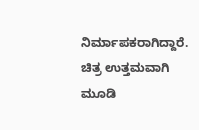ನಿರ್ಮಾಪಕರಾಗಿದ್ದಾರೆ. ಚಿತ್ರ ಉತ್ತಮವಾಗಿ ಮೂಡಿ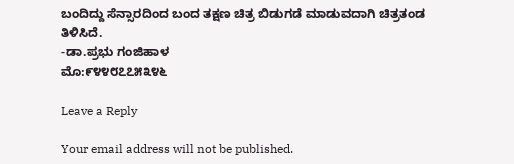ಬಂದಿದ್ದು ಸೆನ್ಸಾರದಿಂದ ಬಂದ ತಕ್ಷಣ ಚಿತ್ರ ಬಿಡುಗಡೆ ಮಾಡುವದಾಗಿ ಚಿತ್ರತಂಡ ತಿಳಿಸಿದೆ.
-ಡಾ.ಪ್ರಭು ಗಂಜಿಹಾಳ
ಮೊ:೯೪೪೮೭೭೫೩೪೬

Leave a Reply

Your email address will not be published.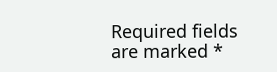Required fields are marked *